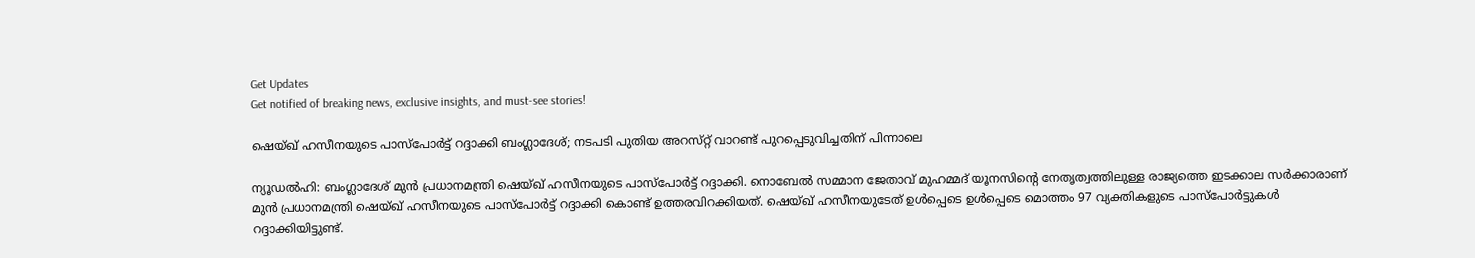Get Updates
Get notified of breaking news, exclusive insights, and must-see stories!

ഷെയ്ഖ് ഹസീനയുടെ പാസ്പോർട്ട് റദ്ദാക്കി ബംഗ്ലാദേശ്; നടപടി പുതിയ അറസ്‌റ്റ്‌ വാറണ്ട് പുറപ്പെടുവിച്ചതിന് പിന്നാലെ

ന്യൂഡൽഹി: ബംഗ്ലാദേശ് മുൻ പ്രധാനമന്ത്രി ഷെയ്ഖ് ഹസീനയുടെ പാസ്പോർട്ട് റദ്ദാക്കി. നൊബേൽ സമ്മാന ജേതാവ് മുഹമ്മദ് യൂനസിന്റെ നേതൃത്വത്തിലുള്ള രാജ്യത്തെ ഇടക്കാല സർക്കാരാണ് മുൻ പ്രധാനമന്ത്രി ഷെയ്ഖ് ഹസീനയുടെ പാസ്‌പോർട്ട് റദ്ദാക്കി കൊണ്ട് ഉത്തരവിറക്കിയത്. ഷെയ്ഖ് ഹസീനയുടേത് ഉൾപ്പെടെ ഉൾപ്പെടെ മൊത്തം 97 വ്യക്തികളുടെ പാസ്‌പോർട്ടുകൾ റദ്ദാക്കിയിട്ടുണ്ട്.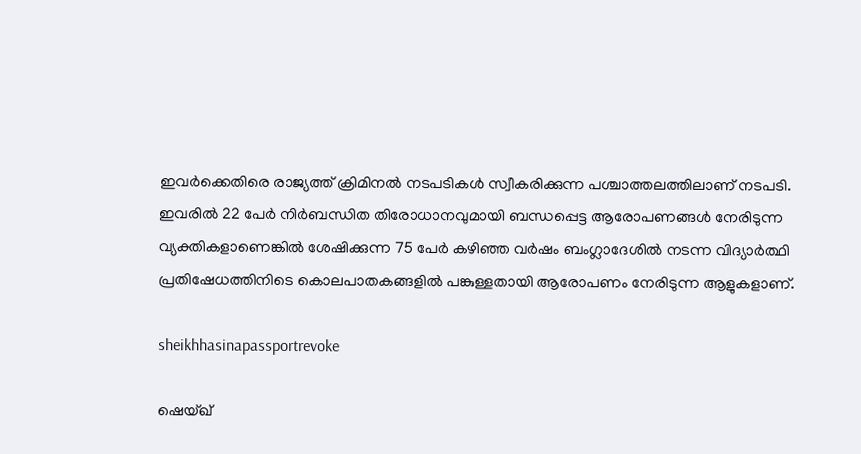ഇവർക്കെതിരെ രാജ്യത്ത് ക്രിമിനൽ നടപടികൾ സ്വീകരിക്കുന്ന പശ്ചാത്തലത്തിലാണ് നടപടി. ഇവരിൽ 22 പേർ നിർബന്ധിത തിരോധാനവുമായി ബന്ധപ്പെട്ട ആരോപണങ്ങൾ നേരിടുന്ന വ്യക്തികളാണെങ്കിൽ ശേഷിക്കുന്ന 75 പേർ കഴിഞ്ഞ വർഷം ബംഗ്ലാദേശിൽ നടന്ന വിദ്യാർത്ഥി പ്രതിഷേധത്തിനിടെ കൊലപാതകങ്ങളിൽ പങ്കുള്ളതായി ആരോപണം നേരിടുന്ന ആളുകളാണ്.

sheikhhasinapassportrevoke

ഷെയ്ഖ്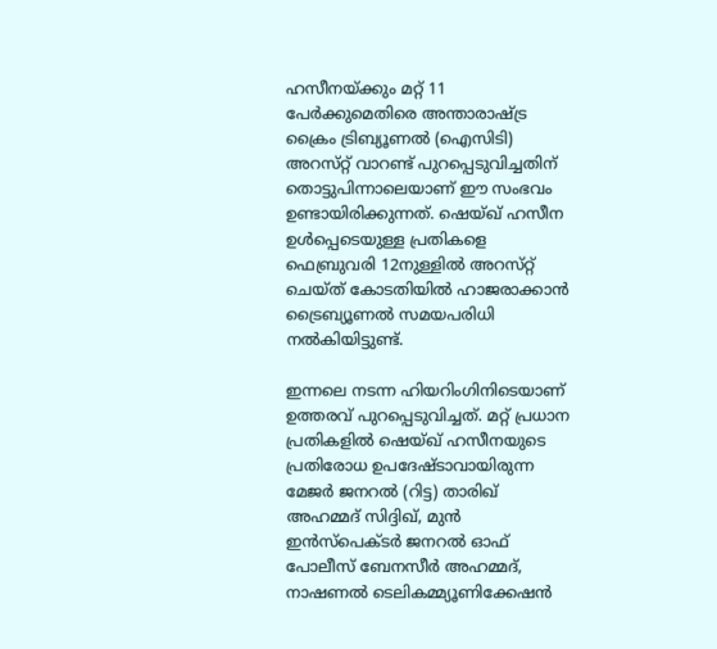ഹസീനയ്ക്കും മറ്റ് 11 പേർക്കുമെതിരെ അന്താരാഷ്ട്ര ക്രൈം ട്രിബ്യൂണൽ (ഐസിടി) അറസ്‌റ്റ് വാറണ്ട് പുറപ്പെടുവിച്ചതിന് തൊട്ടുപിന്നാലെയാണ് ഈ സംഭവം ഉണ്ടായിരിക്കുന്നത്. ഷെയ്ഖ് ഹസീന ഉൾപ്പെടെയുള്ള പ്രതികളെ ഫെബ്രുവരി 12നുള്ളിൽ അറസ്‌റ്റ് ചെയ്‌ത്‌ കോടതിയിൽ ഹാജരാക്കാൻ ട്രൈബ്യൂണൽ സമയപരിധി നൽകിയിട്ടുണ്ട്.

ഇന്നലെ നടന്ന ഹിയറിംഗിനിടെയാണ് ഉത്തരവ് പുറപ്പെടുവിച്ചത്. മറ്റ് പ്രധാന പ്രതികളിൽ ഷെയ്ഖ് ഹസീനയുടെ പ്രതിരോധ ഉപദേഷ്‌ടാവായിരുന്ന മേജർ ജനറൽ (റിട്ട) താരിഖ് അഹമ്മദ് സിദ്ദിഖ്, മുൻ ഇൻസ്പെക്ടർ ജനറൽ ഓഫ് പോലീസ് ബേനസീർ അഹമ്മദ്, നാഷണൽ ടെലികമ്മ്യൂണിക്കേഷൻ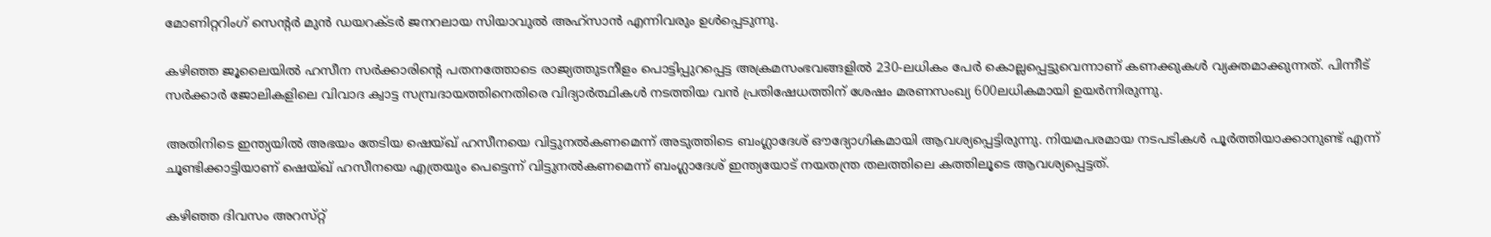മോണിറ്ററിംഗ് സെന്റർ മുൻ ഡയറക്‌ടർ ജനറലായ സിയാവുൽ അഹ്‌സാൻ എന്നിവരും ഉൾപ്പെടുന്നു.

കഴിഞ്ഞ ജൂലൈയിൽ ഹസീന സർക്കാരിന്റെ പതനത്തോടെ രാജ്യത്തുടനീളം പൊട്ടിപ്പുറപ്പെട്ട അക്രമസംഭവങ്ങളിൽ 230-ലധികം പേർ കൊല്ലപ്പെട്ടുവെന്നാണ് കണക്കുകൾ വ്യക്തമാക്കുന്നത്. പിന്നീട് സർക്കാർ ജോലികളിലെ വിവാദ ക്വാട്ട സമ്പ്രദായത്തിനെതിരെ വിദ്യാർത്ഥികൾ നടത്തിയ വൻ പ്രതിഷേധത്തിന് ശേഷം മരണസംഖ്യ 600ലധികമായി ഉയർന്നിരുന്നു.

അതിനിടെ ഇന്ത്യയിൽ അഭയം തേടിയ ഷെയ്ഖ് ഹസീനയെ വിട്ടുനൽകണമെന്ന് അടുത്തിടെ ബംഗ്ലാദേശ് ഔദ്യോഗികമായി ആവശ്യപ്പെട്ടിരുന്നു. നിയമപരമായ നടപടികൾ പൂർത്തിയാക്കാനുണ്ട് എന്ന് ചൂണ്ടിക്കാട്ടിയാണ് ഷെയ്ഖ് ഹസീനയെ എത്രയും പെട്ടെന്ന് വിട്ടുനൽകണമെന്ന് ബംഗ്ലാദേശ് ഇന്ത്യയോട് നയതന്ത്ര തലത്തിലെ കത്തിലൂടെ ആവശ്യപ്പെട്ടത്.

കഴിഞ്ഞ ദിവസം അറസ്‌റ്റ്‌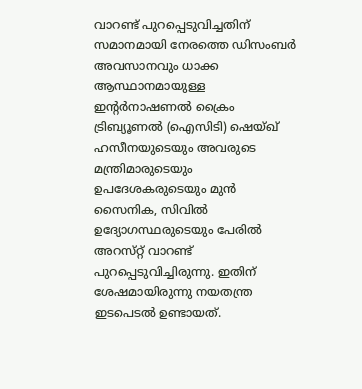വാറണ്ട് പുറപ്പെടുവിച്ചതിന് സമാനമായി നേരത്തെ ഡിസംബർ അവസാനവും ധാക്ക ആസ്ഥാനമായുള്ള ഇന്റർനാഷണൽ ക്രൈം ട്രിബ്യൂണൽ (ഐസിടി) ഷെയ്ഖ് ഹസീനയുടെയും അവരുടെ മന്ത്രിമാരുടെയും ഉപദേശകരുടെയും മുൻ സൈനിക, സിവിൽ ഉദ്യോഗസ്ഥരുടെയും പേരിൽ അറസ്‌റ്റ് വാറണ്ട് പുറപ്പെടുവിച്ചിരുന്നു. ഇതിന് ശേഷമായിരുന്നു നയതന്ത്ര ഇടപെടൽ ഉണ്ടായത്.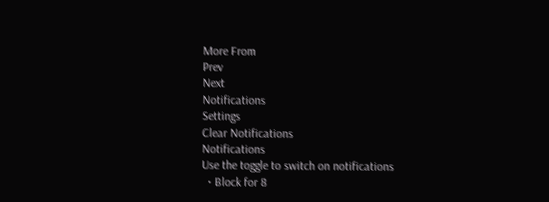More From
Prev
Next
Notifications
Settings
Clear Notifications
Notifications
Use the toggle to switch on notifications
  • Block for 8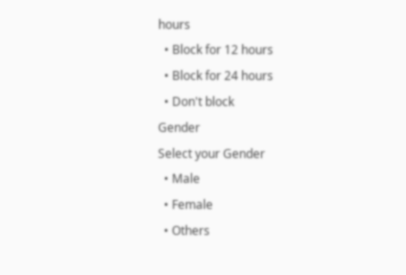hours
  • Block for 12 hours
  • Block for 24 hours
  • Don't block
Gender
Select your Gender
  • Male
  • Female
  • Others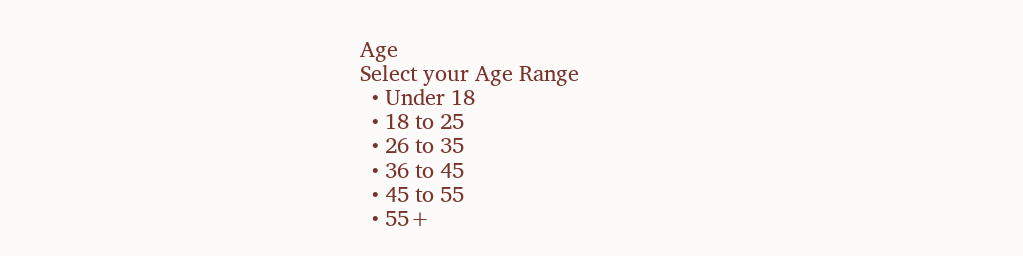Age
Select your Age Range
  • Under 18
  • 18 to 25
  • 26 to 35
  • 36 to 45
  • 45 to 55
  • 55+